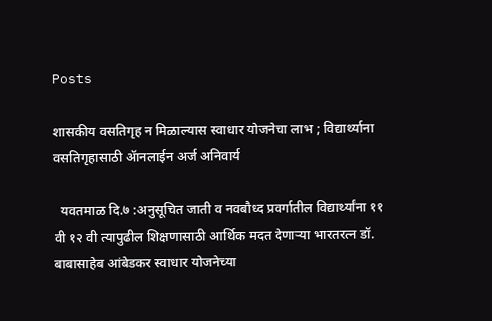Posts

शासकीय वसतिगृह न मिळाल्यास स्वाधार योजनेचा लाभ ; विद्यार्थ्याना वसतिगृहासाठी ॲानलाईन अर्ज अनिवार्य

  यवतमाळ दि.७ :अनुसूचित जाती व नवबौध्द प्रवर्गातील विद्यार्थ्यांना ११ वी १२ वी त्यापुढील शिक्षणासाठी आर्थिक मदत देणाऱ्या भारतरत्न डॉ. बाबासाहेब आंबेडकर स्वाधार योजनेच्या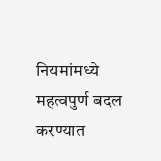नियमांमध्ये महत्वपुर्ण बदल करण्यात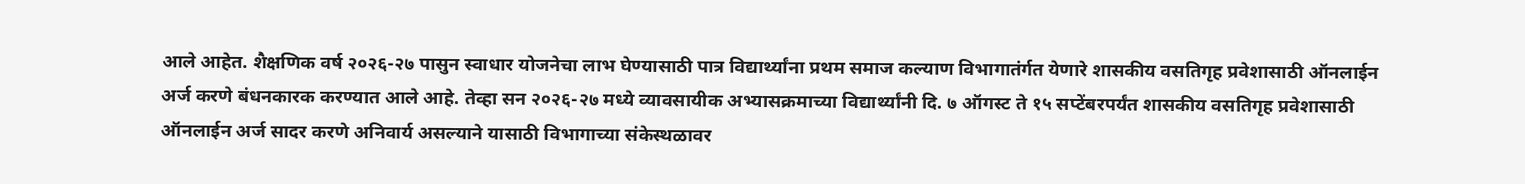आले आहेत. शैक्षणिक वर्ष २०२६-२७ पासुन स्वाधार योजनेचा लाभ घेण्यासाठी पात्र विद्यार्थ्यांना प्रथम समाज कल्याण विभागातंर्गत येणारे शासकीय वसतिगृह प्रवेशासाठी ऑनलाईन अर्ज करणे बंधनकारक करण्यात आले आहे. तेव्हा सन २०२६-२७ मध्ये व्यावसायीक अभ्यासक्रमाच्या विद्यार्थ्यांनी दि. ७ ऑगस्ट ते १५ सप्टेंबरपर्यंत शासकीय वसतिगृह प्रवेशासाठी ऑनलाईन अर्ज सादर करणे अनिवार्य असल्याने यासाठी विभागाच्या संकेस्थळावर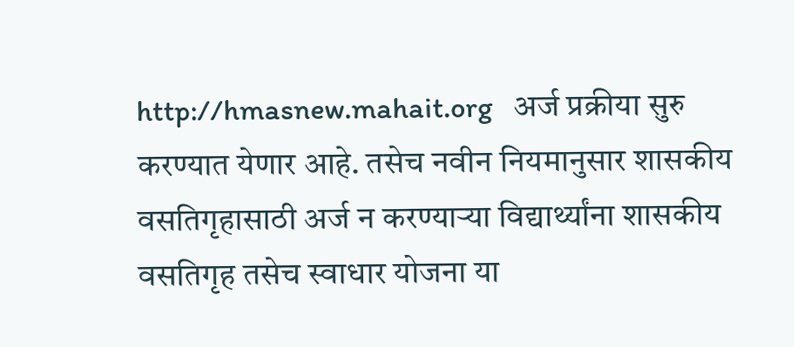http://hmasnew.mahait.org   अर्ज प्रक्रीया सुरु करण्यात येणार आहे. तसेच नवीन नियमानुसार शासकीय वसतिगृहासाठी अर्ज न करण्याऱ्या विद्यार्थ्यांना शासकीय वसतिगृह तसेच स्वाधार योजना या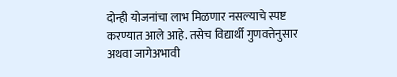दोन्ही योजनांचा लाभ मिळणार नसल्याचे स्पष्ट करण्यात आले आहे. तसेच विद्यार्थी गुणवत्तेनुसार अथवा जागेअभावी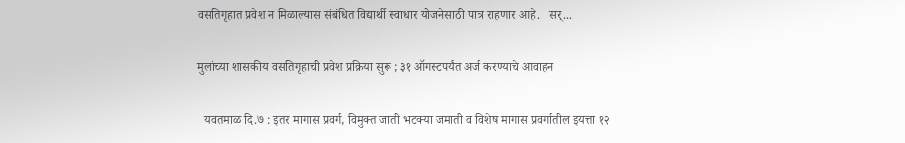वसतिगृहात प्रवेश न मिळाल्यास संबंधित विद्यार्थी स्वाधार योजनेसाठी पात्र राहणार आहे.   सर्...

मुलांच्या शासकीय वसतिगृहाची प्रवेश प्रक्रिया सुरू ; ३१ ऑगस्टपर्यंत अर्ज करण्याचे आवाहन

  यवतमाळ दि.७ : इतर मागास प्रवर्ग, विमुक्त जाती भटक्या जमाती व विशेष मागास प्रवर्गातील इयत्ता १२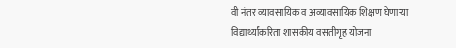वी नंतर व्यावसायिक व अव्यावसायिक शिक्षण घेणाऱ्या विद्यार्थ्यांकरिता शासकीय वसतीगृह योजना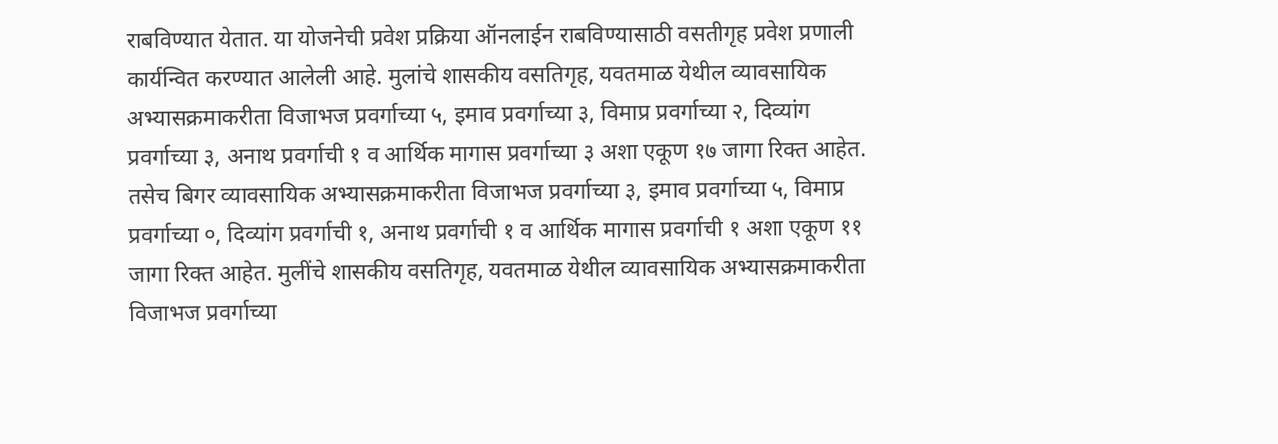राबविण्यात येतात. या योजनेची प्रवेश प्रक्रिया ऑनलाईन राबविण्यासाठी वसतीगृह प्रवेश प्रणाली कार्यन्वित करण्यात आलेली आहे. मुलांचे शासकीय वसतिगृह, यवतमाळ येथील व्यावसायिक अभ्यासक्रमाकरीता विजाभज प्रवर्गाच्या ५, इमाव प्रवर्गाच्या ३, विमाप्र प्रवर्गाच्या २, दिव्यांग प्रवर्गाच्या ३, अनाथ प्रवर्गाची १ व आर्थिक मागास प्रवर्गाच्या ३ अशा एकूण १७ जागा रिक्त आहेत. तसेच बिगर व्यावसायिक अभ्यासक्रमाकरीता विजाभज प्रवर्गाच्या ३, इमाव प्रवर्गाच्या ५, विमाप्र प्रवर्गाच्या ०, दिव्यांग प्रवर्गाची १, अनाथ प्रवर्गाची १ व आर्थिक मागास प्रवर्गाची १ अशा एकूण ११ जागा रिक्त आहेत. मुलींचे शासकीय वसतिगृह, यवतमाळ येथील व्यावसायिक अभ्यासक्रमाकरीता विजाभज प्रवर्गाच्या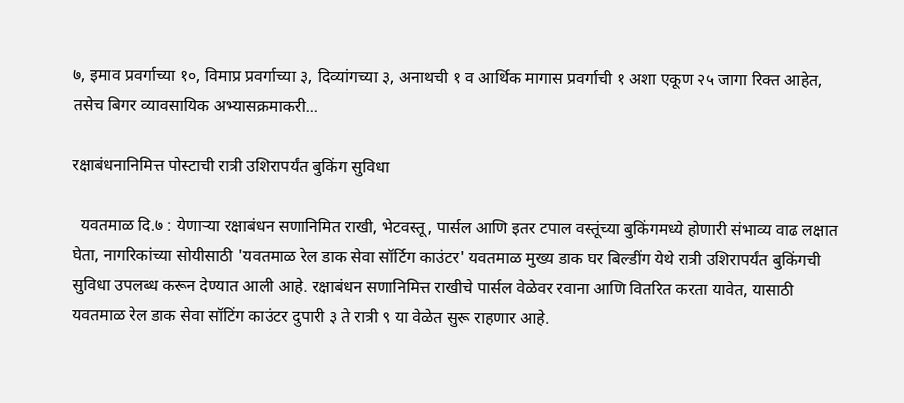७, इमाव प्रवर्गाच्या १०, विमाप्र प्रवर्गाच्या ३, दिव्यांगच्या ३, अनाथची १ व आर्थिक मागास प्रवर्गाची १ अशा एकूण २५ जागा रिक्त आहेत, तसेच बिगर व्यावसायिक अभ्यासक्रमाकरी...

रक्षाबंधनानिमित्त पोस्टाची रात्री उशिरापर्यंत बुकिंग सुविधा

  यवतमाळ दि.७ : येणाऱ्या रक्षाबंधन सणानिमित राखी, भेटवस्तू, पार्सल आणि इतर टपाल वस्तूंच्या बुकिंगमध्ये होणारी संभाव्य वाढ लक्षात घेता, नागरिकांच्या सोयीसाठी 'यवतमाळ रेल डाक सेवा सॉर्टिग काउंटर' यवतमाळ मुख्य डाक घर बिल्डींग येथे रात्री उशिरापर्यंत बुकिंगची सुविधा उपलब्ध करून देण्यात आली आहे. रक्षाबंधन सणानिमित्त राखीचे पार्सल वेळेवर रवाना आणि वितरित करता यावेत, यासाठी यवतमाळ रेल डाक सेवा सॉटिंग काउंटर दुपारी ३ ते रात्री ९ या वेळेत सुरू राहणार आहे.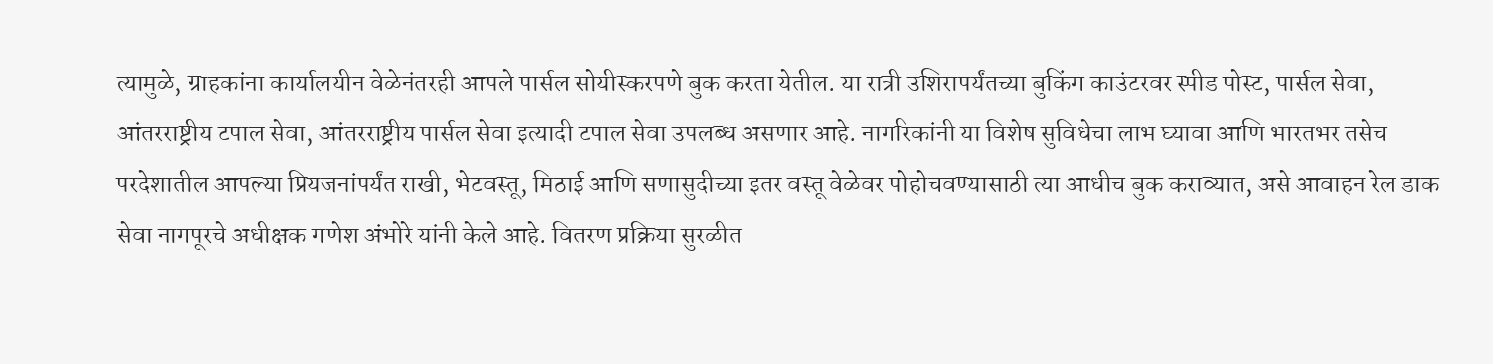त्यामुळे, ग्राहकांना कार्यालयीन वेळेनंतरही आपले पार्सल सोयीस्करपणे बुक करता येतील. या रात्री उशिरापर्यंतच्या बुकिंग काउंटरवर स्पीड पोस्ट, पार्सल सेवा, आंतरराष्ट्रीय टपाल सेवा, आंतरराष्ट्रीय पार्सल सेवा इत्यादी टपाल सेवा उपलब्ध असणार आहे. नागरिकांनी या विशेष सुविधेचा लाभ घ्यावा आणि भारतभर तसेच परदेशातील आपल्या प्रियजनांपर्यंत राखी, भेटवस्तू, मिठाई आणि सणासुदीच्या इतर वस्तू वेळेवर पोहोचवण्यासाठी त्या आधीच बुक कराव्यात, असे आवाहन रेल डाक सेवा नागपूरचे अधीक्षक गणेश अंभोरे यांनी केले आहे. वितरण प्रक्रिया सुरळीत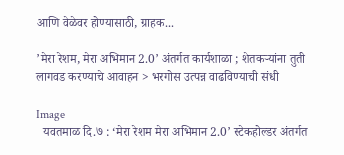आणि वेळेवर होण्यासाठी, ग्राहक...

’मेरा रेशम, मेरा अभिमान 2.0’ अंतर्गत कार्यशाळा ; शेतकऱ्यांना तुती लागवड करण्याचे आवाहन > भरगोस उत्पन्न वाढविण्याची संधी

Image
  यवतमाळ दि.७ : ‘मेरा रेशम मेरा अभिमान 2.0’ स्टेकहोल्डर अंतर्गत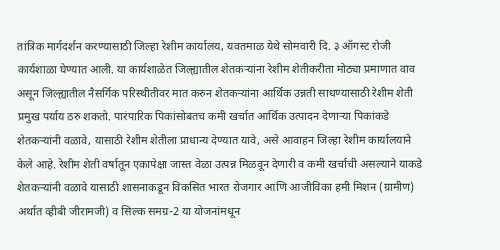तांत्रिक मार्गदर्शन करण्यासाठी जिल्हा रेशीम कार्यालय, यवतमाळ येथे सोमवारी दि. ३ ऑगस्ट रोजी कार्यशाळा घेण्यात आली. या कार्यशाळेत जिल्ह्यातील शेतकऱ्यांना रेशीम शेतीकरीता मोठ्या प्रमाणात वाव असून जिल्ह्यातील नैसर्गिक परिस्थीतीवर मात करुन शेतकऱ्यांना आर्थिक उन्नती साधण्यासाठी रेशीम शेती प्रमुख पर्याय ठरु शकतो. पारंपारिक पिकांसोबतच कमी खर्चात आर्थिक उत्पादन देणाऱ्या पिकांकडे शेतकऱ्यांनी वळावे, यासाठी रेशीम शेतीला प्राधान्य देण्यात यावे, असे आवाहन जिल्हा रेशीम कार्यालयाने केले आहे. रेशीम शेती वर्षातून एकापेक्षा जास्त वेळा उत्पन्न मिळवून देणारी व कमी खर्चाची असल्याने याकडे शेतकऱ्यांनी वळावे यासाठी शासनाकडून विकसित भारत रोजगार आणि आजीविका हमी मिशन (ग्रामीण) अर्थात व्हीबी जीरामजी) व सिल्क समग्र-2 या योजनांमधून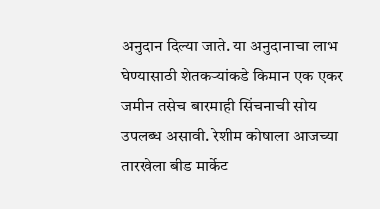अनुदान दिल्या जाते. या अनुदानाचा लाभ घेण्यासाठी शेतकऱ्यांकडे किमान एक एकर जमीन तसेच बारमाही सिंचनाची सोय उपलब्ध असावी. रेशीम कोषाला आजच्या तारखेला बीड मार्केट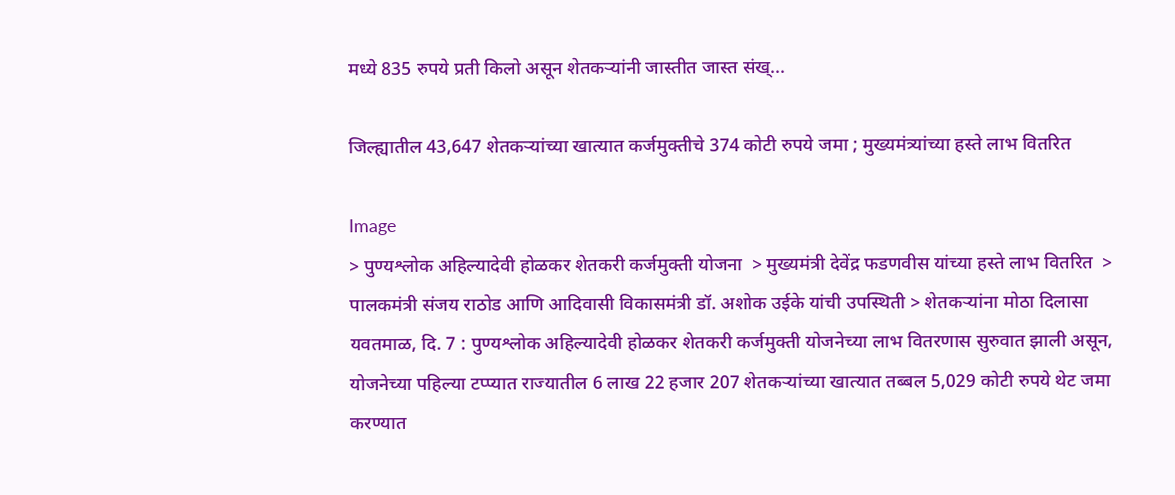मध्ये 835 रुपये प्रती किलो असून शेतकऱ्यांनी जास्तीत जास्त संख्...

जिल्ह्यातील 43,647 शेतकऱ्यांच्या खात्यात कर्जमुक्तीचे 374 कोटी रुपये जमा ; मुख्यमंत्र्यांच्या हस्ते लाभ वितरित

Image
> पुण्यश्लोक अहिल्यादेवी होळकर शेतकरी कर्जमुक्ती योजना  > मुख्यमंत्री देवेंद्र फडणवीस यांच्या हस्ते लाभ वितरित  > पालकमंत्री संजय राठोड आणि आदिवासी विकासमंत्री डॉ. अशोक उईके यांची उपस्थिती > शेतकऱ्यांना मोठा दिलासा यवतमाळ, दि. 7 : पुण्यश्लोक अहिल्यादेवी होळकर शेतकरी कर्जमुक्ती योजनेच्या लाभ वितरणास सुरुवात झाली असून, योजनेच्या पहिल्या टप्प्यात राज्यातील 6 लाख 22 हजार 207 शेतकऱ्यांच्या खात्यात तब्बल 5,029 कोटी रुपये थेट जमा करण्यात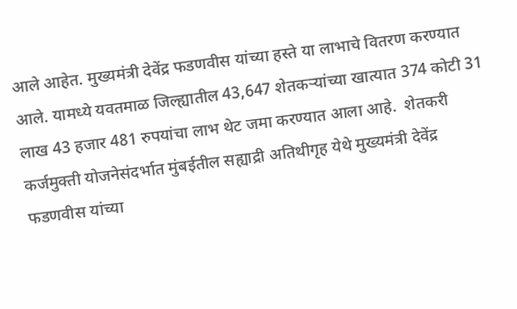आले आहेत. मुख्यमंत्री देवेंद्र फडणवीस यांच्या हस्ते या लाभाचे वितरण करण्यात आले. यामध्ये यवतमाळ जिल्ह्यातील 43,647 शेतकऱ्यांच्या खात्यात 374 कोटी 31 लाख 43 हजार 481 रुपयांचा लाभ थेट जमा करण्यात आला आहे.  शेतकरी कर्जमुक्ती योजनेसंदर्भात मुंबईतील सह्याद्री अतिथीगृह येथे मुख्यमंत्री देवेंद्र फडणवीस यांच्या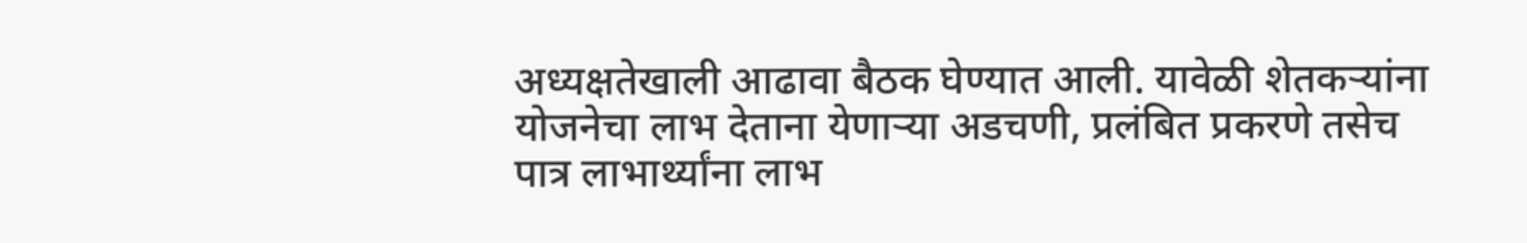अध्यक्षतेखाली आढावा बैठक घेण्यात आली. यावेळी शेतकऱ्यांना योजनेचा लाभ देताना येणाऱ्या अडचणी, प्रलंबित प्रकरणे तसेच पात्र लाभार्थ्यांना लाभ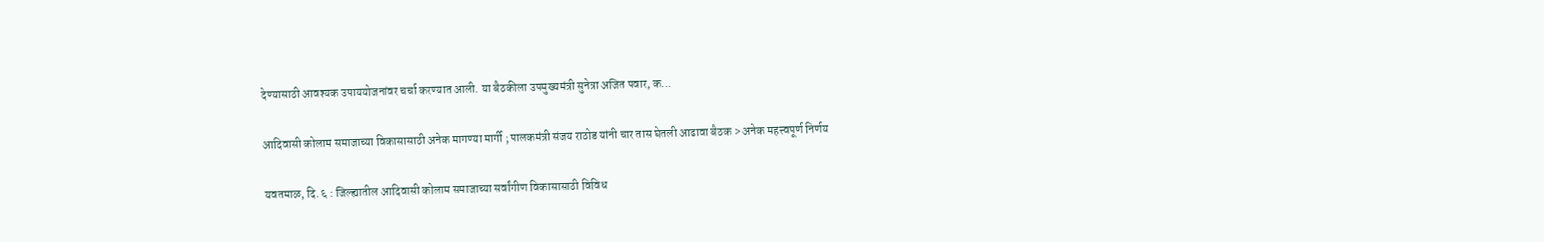देण्यासाठी आवश्यक उपाययोजनांवर चर्चा करण्यात आली. या बैठकीला उपमुख्यमंत्री सुनेत्रा अजित पवार, क...

आदिवासी कोलाम समाजाच्या विकासासाठी अनेक मागण्या मार्गी ; पालकमंत्री संजय राठोड यांनी चार तास घेतली आढावा बैठक > अनेक महत्त्वपूर्ण निर्णय

यवतमाळ, दि. ६ : जिल्ह्यातील आदिवासी कोलाम समाजाच्या सर्वांगीण विकासासाठी विविध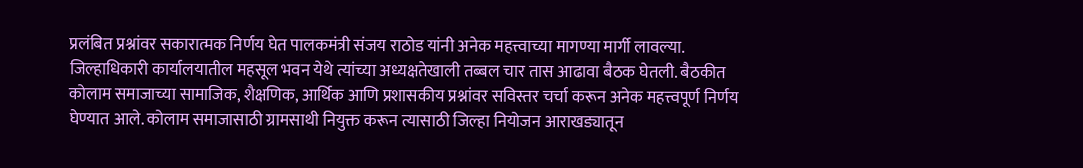प्रलंबित प्रश्नांवर सकारात्मक निर्णय घेत पालकमंत्री संजय राठोड यांनी अनेक महत्त्वाच्या मागण्या मार्गी लावल्या. जिल्हाधिकारी कार्यालयातील महसूल भवन येथे त्यांच्या अध्यक्षतेखाली तब्बल चार तास आढावा बैठक घेतली. बैठकीत कोलाम समाजाच्या सामाजिक, शैक्षणिक, आर्थिक आणि प्रशासकीय प्रश्नांवर सविस्तर चर्चा करून अनेक महत्त्वपूर्ण निर्णय घेण्यात आले. कोलाम समाजासाठी ग्रामसाथी नियुक्त करून त्यासाठी जिल्हा नियोजन आराखड्यातून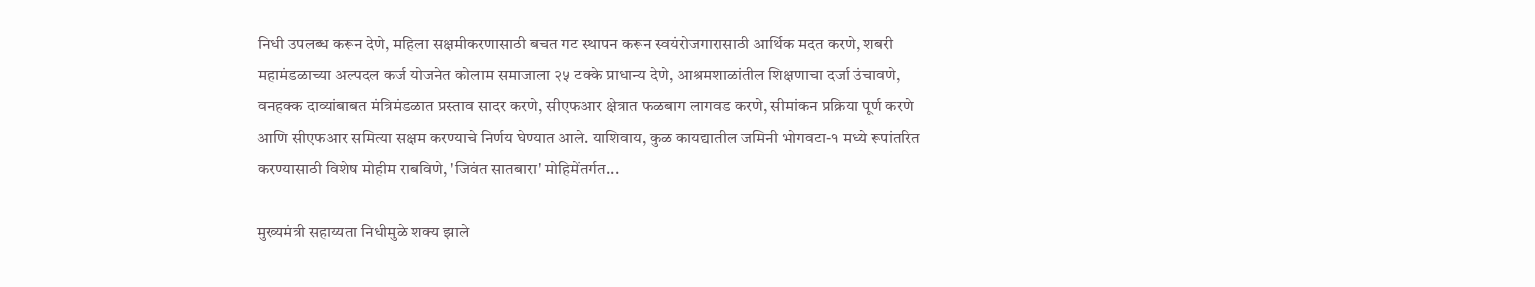निधी उपलब्ध करून देणे, महिला सक्षमीकरणासाठी बचत गट स्थापन करून स्वयंरोजगारासाठी आर्थिक मदत करणे, शबरी महामंडळाच्या अल्पदल कर्ज योजनेत कोलाम समाजाला २५ टक्के प्राधान्य देणे, आश्रमशाळांतील शिक्षणाचा दर्जा उंचावणे, वनहक्क दाव्यांबाबत मंत्रिमंडळात प्रस्ताव सादर करणे, सीएफआर क्षेत्रात फळबाग लागवड करणे, सीमांकन प्रक्रिया पूर्ण करणे आणि सीएफआर समित्या सक्षम करण्याचे निर्णय घेण्यात आले. याशिवाय, कुळ कायद्यातील जमिनी भोगवटा-१ मध्ये रूपांतरित करण्यासाठी विशेष मोहीम राबविणे, 'जिवंत सातबारा' मोहिमेंतर्गत...

मुख्यमंत्री सहाय्यता निधीमुळे शक्य झाले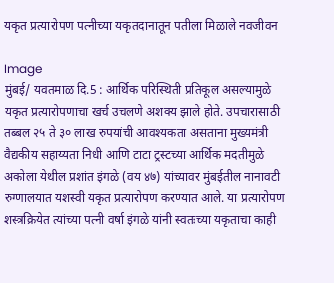यकृत प्रत्यारोपण पत्नीच्या यकृतदानातून पतीला मिळाले नवजीवन

Image
मुंबई/ यवतमाळ दि.5 : आर्थिक परिस्थिती प्रतिकूल असल्यामुळे यकृत प्रत्यारोपणाचा खर्च उचलणे अशक्य झाले होते. उपचारासाठी तब्बल २५ ते ३० लाख रुपयांची आवश्यकता असताना मुख्यमंत्री वैद्यकीय सहाय्यता निधी आणि टाटा ट्रस्टच्या आर्थिक मदतीमुळे अकोला येथील प्रशांत इंगळे (वय ४७) यांच्यावर मुंबईतील नानावटी रुग्णालयात यशस्वी यकृत प्रत्यारोपण करण्यात आले. या प्रत्यारोपण शस्त्रक्रियेत त्यांच्या पत्नी वर्षा इंगळे यांनी स्वतःच्या यकृताचा काही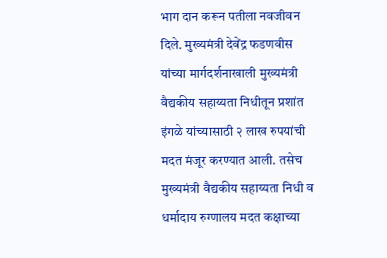भाग दान करून पतीला नवजीवन दिले. मुख्यमंत्री देवेंद्र फडणवीस यांच्या मार्गदर्शनाखाली मुख्यमंत्री वैद्यकीय सहाय्यता निधीतून प्रशांत इंगळे यांच्यासाठी २ लाख रुपयांची मदत मंजूर करण्यात आली. तसेच मुख्यमंत्री वैद्यकीय सहाय्यता निधी व धर्मादाय रुग्णालय मदत कक्षाच्या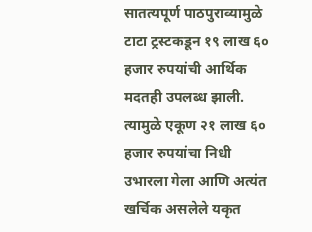सातत्यपूर्ण पाठपुराव्यामुळे टाटा ट्रस्टकडून १९ लाख ६० हजार रुपयांची आर्थिक मदतही उपलब्ध झाली. त्यामुळे एकूण २१ लाख ६० हजार रुपयांचा निधी उभारला गेला आणि अत्यंत खर्चिक असलेले यकृत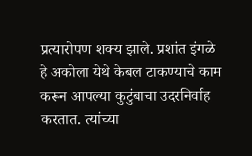प्रत्यारोपण शक्य झाले. प्रशांत इंगळे हे अकोला येथे केबल टाकण्याचे काम करून आपल्या कुटुंबाचा उदरनिर्वाह करतात. त्यांच्या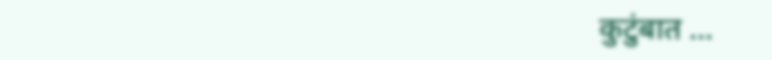कुटुंबात ...